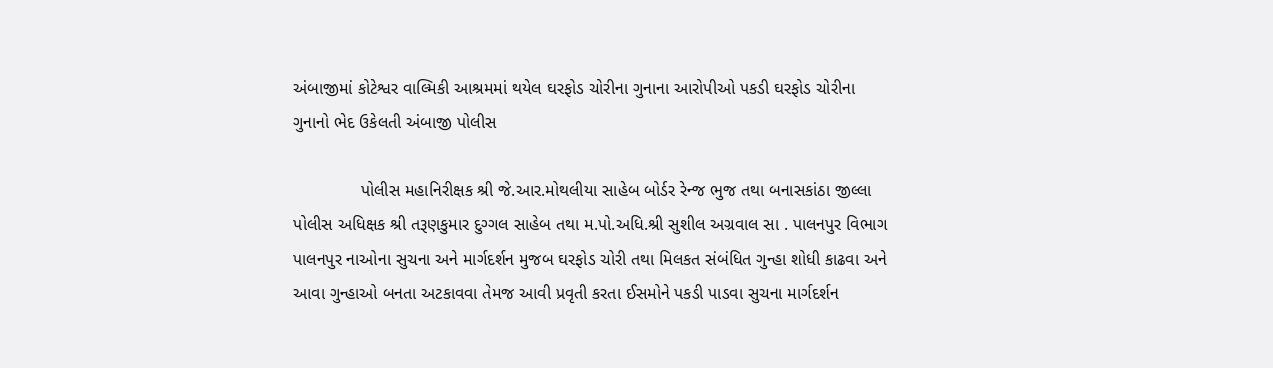અંબાજીમાં કોટેશ્વર વાલ્મિકી આશ્રમમાં થયેલ ઘરફોડ ચોરીના ગુનાના આરોપીઓ પકડી ઘરફોડ ચોરીના ગુનાનો ભેદ ઉકેલતી અંબાજી પોલીસ

              પોલીસ મહાનિરીક્ષક શ્રી જે.આર.મોથલીયા સાહેબ બોર્ડર રેન્જ ભુજ તથા બનાસકાંઠા જીલ્લા પોલીસ અધિક્ષક શ્રી તરૂણકુમાર દુગ્ગલ સાહેબ તથા મ.પો.અધિ.શ્રી સુશીલ અગ્રવાલ સા . પાલનપુર વિભાગ પાલનપુર નાઓના સુચના અને માર્ગદર્શન મુજબ ઘરફોડ ચોરી તથા મિલકત સંબંધિત ગુન્હા શોધી કાઢવા અને આવા ગુન્હાઓ બનતા અટકાવવા તેમજ આવી પ્રવૃતી કરતા ઈસમોને પકડી પાડવા સુચના માર્ગદર્શન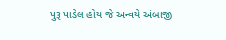પુરૂ પાડેલ હોય જે અન્વયે અંબાજી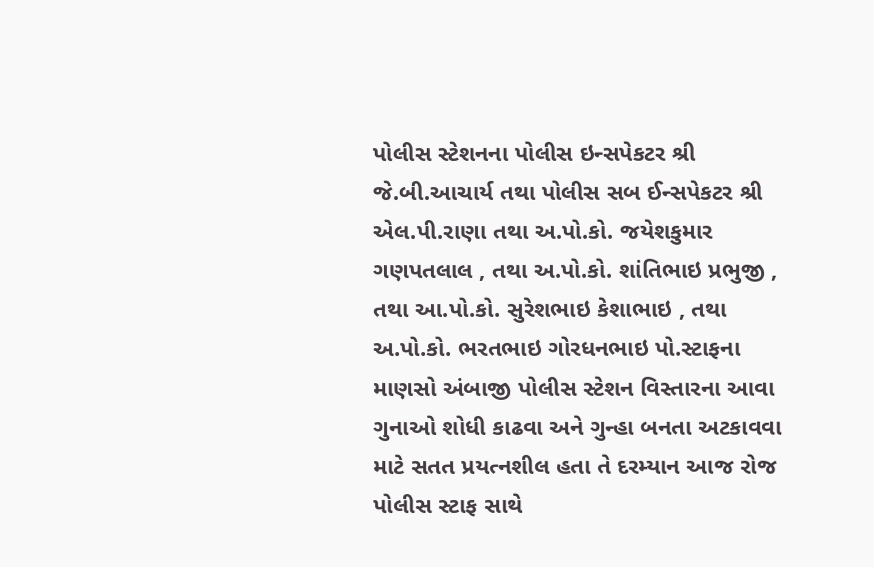પોલીસ સ્ટેશનના પોલીસ ઇન્સપેકટર શ્રી જે.બી.આચાર્ય તથા પોલીસ સબ ઈન્સપેકટર શ્રી એલ.પી.રાણા તથા અ.પો.કો. જયેશકુમાર ગણપતલાલ , તથા અ.પો.કો. શાંતિભાઇ પ્રભુજી , તથા આ.પો.કો. સુરેશભાઇ કેશાભાઇ , તથા અ.પો.કો. ભરતભાઇ ગોરધનભાઇ પો.સ્ટાફના માણસો અંબાજી પોલીસ સ્ટેશન વિસ્તારના આવા ગુનાઓ શોધી કાઢવા અને ગુન્હા બનતા અટકાવવા માટે સતત પ્રયત્નશીલ હતા તે દરમ્યાન આજ રોજ પોલીસ સ્ટાફ સાથે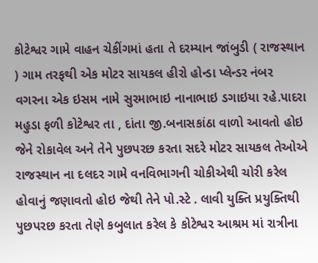કોટેશ્વર ગામે વાહન ચેકીંગમાં હતા તે દરમ્યાન જાંબુડી ( રાજસ્થાન ) ગામ તરફથી એક મોટર સાયકલ હીરો હોન્ડા પ્લેન્ડર નંબર વગરના એક ઇસમ નામે સુરમાભાઇ નાનાભાઇ ડગાઇયા રહે.પાદરા મહુડા ફળી કોટેશ્વર તા , દાંતા જી.બનાસકાંઠા વાળો આવતો હોઇ જેને રોકાવેલ અને તેને પુછપરછ કરતા સદરે મોટર સાયકલ તેઓએ રાજસ્થાન ના દલદર ગામે વનવિભાગની ચોકીએથી ચોરી કરેલ હોવાનું જણાવતો હોઇ જેથી તેને પો.સ્ટે . લાવી યુક્તિ પ્રયુક્તિથી પુછપરછ કરતા તેણે કબુલાત કરેલ કે કોટેશ્વર આશ્રમ માં રાત્રીના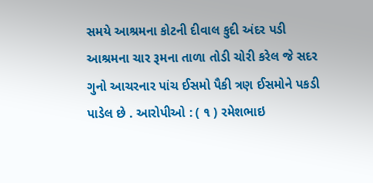સમયે આશ્રમના કોટની દીવાલ કુદી અંદર પડી આશ્રમના ચાર રૂમના તાળા તોડી ચોરી કરેલ જે સદર ગુનો આચરનાર પાંચ ઈસમો પૈકી ત્રણ ઈસમોને પકડી પાડેલ છે . આરોપીઓ : ( ૧ ) રમેશભાઇ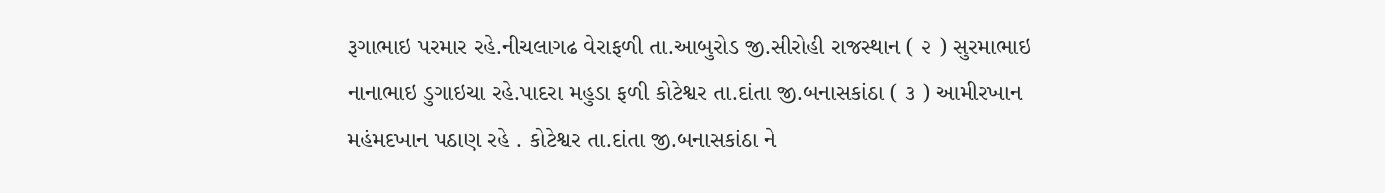રૂગાભાઇ પરમાર રહે.નીચલાગઢ વેરાફળી તા.આબુરોડ જી.સીરોહી રાજસ્થાન ( ૨ ) સુરમાભાઇ નાનાભાઇ ડુગાઇચા રહે.પાદરા મહુડા ફળી કોટેશ્વર તા.દાંતા જી.બનાસકાંઠા ( ૩ ) આમીરખાન મહંમદખાન પઠાણ રહે . કોટેશ્વર તા.દાંતા જી.બનાસકાંઠા ને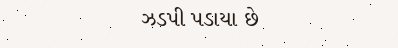ઝડપી પડાયા છે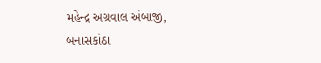મહેન્દ્ર અગ્રવાલ અંબાજી, બનાસકાંઠા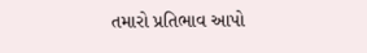તમારો પ્રતિભાવ આપો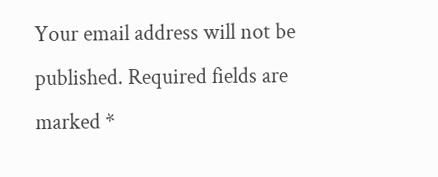Your email address will not be published. Required fields are marked *